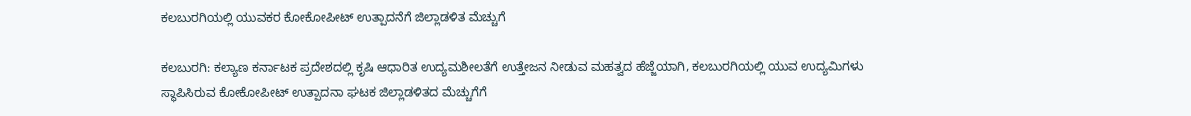ಕಲಬುರಗಿಯಲ್ಲಿ ಯುವಕರ ಕೋಕೋಪೀಟ್ ಉತ್ಪಾದನೆಗೆ ಜಿಲ್ಲಾಡಳಿತ ಮೆಚ್ಚುಗೆ

ಕಲಬುರಗಿ: ಕಲ್ಯಾಣ ಕರ್ನಾಟಕ ಪ್ರದೇಶದಲ್ಲಿ ಕೃಷಿ ಆಧಾರಿತ ಉದ್ಯಮಶೀಲತೆಗೆ ಉತ್ತೇಜನ ನೀಡುವ ಮಹತ್ವದ ಹೆಜ್ಜೆಯಾಗಿ, ಕಲಬುರಗಿಯಲ್ಲಿ ಯುವ ಉದ್ಯಮಿಗಳು ಸ್ಥಾಪಿಸಿರುವ ಕೋಕೋಪೀಟ್ ಉತ್ಪಾದನಾ ಘಟಕ ಜಿಲ್ಲಾಡಳಿತದ ಮೆಚ್ಚುಗೆಗೆ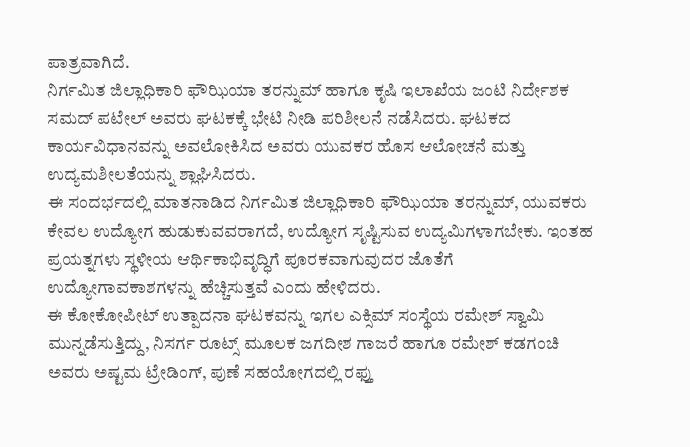ಪಾತ್ರವಾಗಿದೆ.
ನಿರ್ಗಮಿತ ಜಿಲ್ಲಾಧಿಕಾರಿ ಫೌಝಿಯಾ ತರನ್ನುಮ್ ಹಾಗೂ ಕೃಷಿ ಇಲಾಖೆಯ ಜಂಟಿ ನಿರ್ದೇಶಕ ಸಮದ್ ಪಟೇಲ್ ಅವರು ಘಟಕಕ್ಕೆ ಭೇಟಿ ನೀಡಿ ಪರಿಶೀಲನೆ ನಡೆಸಿದರು. ಘಟಕದ ಕಾರ್ಯವಿಧಾನವನ್ನು ಅವಲೋಕಿಸಿದ ಅವರು ಯುವಕರ ಹೊಸ ಆಲೋಚನೆ ಮತ್ತು ಉದ್ಯಮಶೀಲತೆಯನ್ನು ಶ್ಲಾಘಿಸಿದರು.
ಈ ಸಂದರ್ಭದಲ್ಲಿ ಮಾತನಾಡಿದ ನಿರ್ಗಮಿತ ಜಿಲ್ಲಾಧಿಕಾರಿ ಫೌಝಿಯಾ ತರನ್ನುಮ್, ಯುವಕರು ಕೇವಲ ಉದ್ಯೋಗ ಹುಡುಕುವವರಾಗದೆ, ಉದ್ಯೋಗ ಸೃಷ್ಟಿಸುವ ಉದ್ಯಮಿಗಳಾಗಬೇಕು. ಇಂತಹ ಪ್ರಯತ್ನಗಳು ಸ್ಥಳೀಯ ಆರ್ಥಿಕಾಭಿವೃದ್ಧಿಗೆ ಪೂರಕವಾಗುವುದರ ಜೊತೆಗೆ ಉದ್ಯೋಗಾವಕಾಶಗಳನ್ನು ಹೆಚ್ಚಿಸುತ್ತವೆ ಎಂದು ಹೇಳಿದರು.
ಈ ಕೋಕೋಪೀಟ್ ಉತ್ಪಾದನಾ ಘಟಕವನ್ನು ಇಗಲ ಎಕ್ಸಿಮ್ ಸಂಸ್ಥೆಯ ರಮೇಶ್ ಸ್ವಾಮಿ ಮುನ್ನಡೆಸುತ್ತಿದ್ದು, ನಿಸರ್ಗ ರೂಟ್ಸ್ ಮೂಲಕ ಜಗದೀಶ ಗಾಜರೆ ಹಾಗೂ ರಮೇಶ್ ಕಡಗಂಚಿ ಅವರು ಅಷ್ಟಮ ಟ್ರೇಡಿಂಗ್, ಪುಣೆ ಸಹಯೋಗದಲ್ಲಿ ರಫ್ತು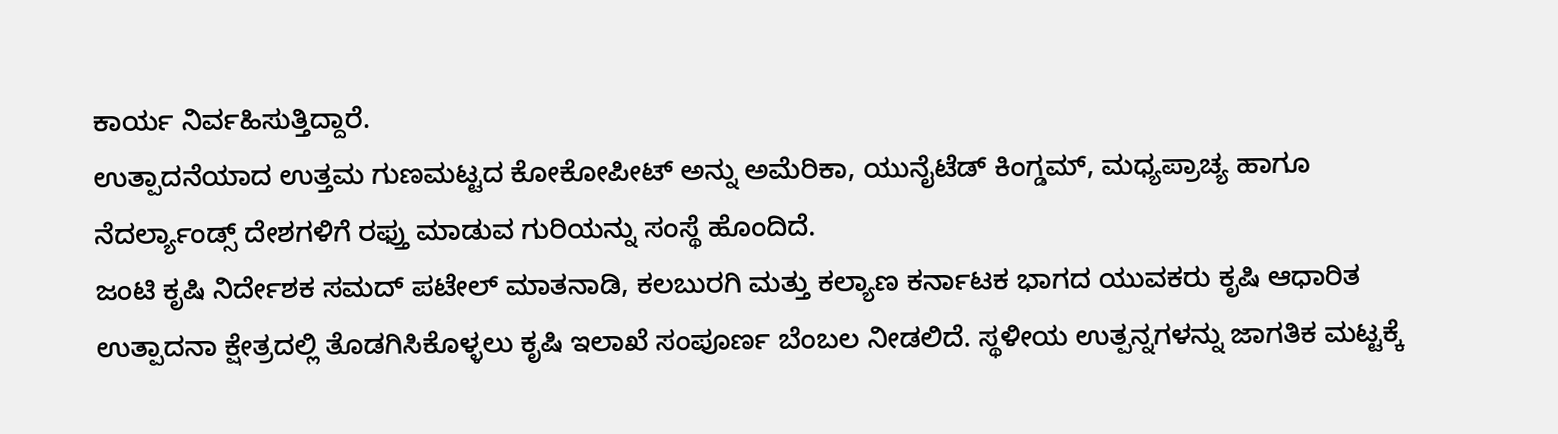ಕಾರ್ಯ ನಿರ್ವಹಿಸುತ್ತಿದ್ದಾರೆ.
ಉತ್ಪಾದನೆಯಾದ ಉತ್ತಮ ಗುಣಮಟ್ಟದ ಕೋಕೋಪೀಟ್ ಅನ್ನು ಅಮೆರಿಕಾ, ಯುನೈಟೆಡ್ ಕಿಂಗ್ಡಮ್, ಮಧ್ಯಪ್ರಾಚ್ಯ ಹಾಗೂ ನೆದರ್ಲ್ಯಾಂಡ್ಸ್ ದೇಶಗಳಿಗೆ ರಫ್ತು ಮಾಡುವ ಗುರಿಯನ್ನು ಸಂಸ್ಥೆ ಹೊಂದಿದೆ.
ಜಂಟಿ ಕೃಷಿ ನಿರ್ದೇಶಕ ಸಮದ್ ಪಟೇಲ್ ಮಾತನಾಡಿ, ಕಲಬುರಗಿ ಮತ್ತು ಕಲ್ಯಾಣ ಕರ್ನಾಟಕ ಭಾಗದ ಯುವಕರು ಕೃಷಿ ಆಧಾರಿತ ಉತ್ಪಾದನಾ ಕ್ಷೇತ್ರದಲ್ಲಿ ತೊಡಗಿಸಿಕೊಳ್ಳಲು ಕೃಷಿ ಇಲಾಖೆ ಸಂಪೂರ್ಣ ಬೆಂಬಲ ನೀಡಲಿದೆ. ಸ್ಥಳೀಯ ಉತ್ಪನ್ನಗಳನ್ನು ಜಾಗತಿಕ ಮಟ್ಟಕ್ಕೆ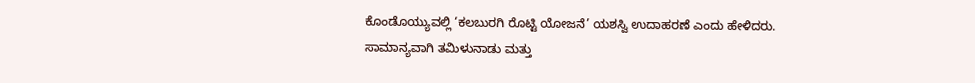ಕೊಂಡೊಯ್ಯುವಲ್ಲಿ ‘ಕಲಬುರಗಿ ರೊಟ್ಟಿ ಯೋಜನೆ’ ಯಶಸ್ವಿ ಉದಾಹರಣೆ ಎಂದು ಹೇಳಿದರು.
ಸಾಮಾನ್ಯವಾಗಿ ತಮಿಳುನಾಡು ಮತ್ತು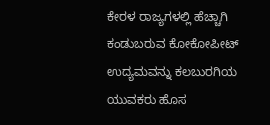ಕೇರಳ ರಾಜ್ಯಗಳಲ್ಲಿ ಹೆಚ್ಚಾಗಿ ಕಂಡುಬರುವ ಕೋಕೋಪೀಟ್ ಉದ್ಯಮವನ್ನು ಕಲಬುರಗಿಯ ಯುವಕರು ಹೊಸ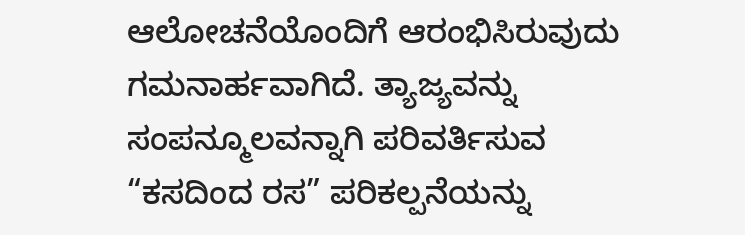ಆಲೋಚನೆಯೊಂದಿಗೆ ಆರಂಭಿಸಿರುವುದು ಗಮನಾರ್ಹವಾಗಿದೆ. ತ್ಯಾಜ್ಯವನ್ನು ಸಂಪನ್ಮೂಲವನ್ನಾಗಿ ಪರಿವರ್ತಿಸುವ “ಕಸದಿಂದ ರಸ” ಪರಿಕಲ್ಪನೆಯನ್ನು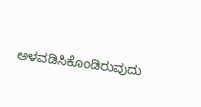ಅಳವಡಿಸಿಕೊಂಡಿರುವುದು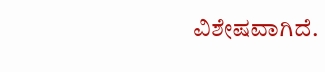ವಿಶೇಷವಾಗಿದೆ.